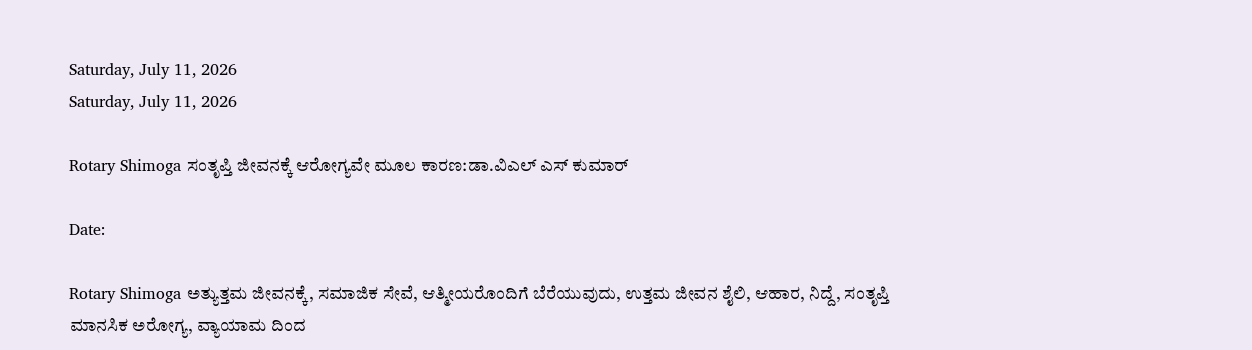Saturday, July 11, 2026
Saturday, July 11, 2026

Rotary Shimoga ಸಂತೃಪ್ತಿ ಜೀವನಕ್ಕೆ ಆರೋಗ್ಯವೇ ಮೂಲ ಕಾರಣ:ಡಾ.ವಿಎಲ್ ಎಸ್ ಕುಮಾರ್

Date:

Rotary Shimoga ಅತ್ಯುತ್ತಮ ಜೀವನಕ್ಕೆ, ಸಮಾಜಿಕ ಸೇವೆ, ಆತ್ಮೀಯರೊಂದಿಗೆ ಬೆರೆಯುವುದು, ಉತ್ತಮ ಜೀವನ ಶೈಲಿ, ಆಹಾರ, ನಿದ್ದೆ, ಸಂತೃಪ್ತಿ ಮಾನಸಿಕ ಅರೋಗ್ಯ, ವ್ಯಾಯಾಮ ದಿಂದ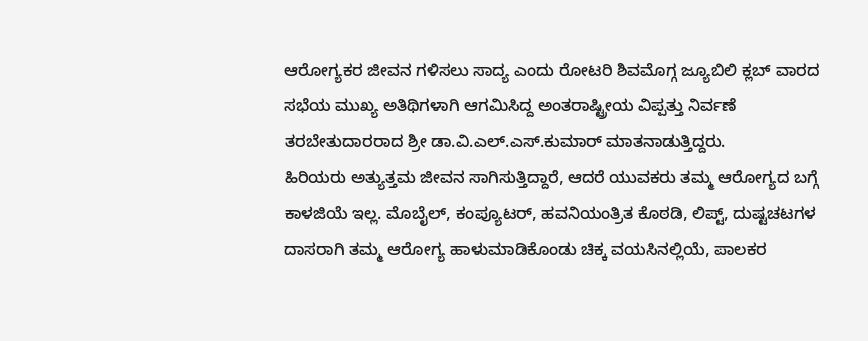ಆರೋಗ್ಯಕರ ಜೀವನ ಗಳಿಸಲು ಸಾದ್ಯ ಎಂದು ರೋಟರಿ ಶಿವಮೊಗ್ಗ ಜ್ಯೂಬಿಲಿ ಕ್ಲಬ್ ವಾರದ ಸಭೆಯ ಮುಖ್ಯ ಅತಿಥಿಗಳಾಗಿ ಆಗಮಿಸಿದ್ದ ಅಂತರಾಷ್ಟ್ರೀಯ ವಿಪ್ಪತ್ತು ನಿರ್ವಣೆ ತರಬೇತುದಾರರಾದ ಶ್ರೀ ಡಾ.ವಿ.ಎಲ್.ಎಸ್.ಕುಮಾರ್ ಮಾತನಾಡುತ್ತಿದ್ದರು.
ಹಿರಿಯರು ಅತ್ಯುತ್ತಮ ಜೀವನ ಸಾಗಿಸುತ್ತಿದ್ದಾರೆ, ಆದರೆ ಯುವಕರು ತಮ್ಮ ಆರೋಗ್ಯದ ಬಗ್ಗೆ ಕಾಳಜಿಯೆ ಇಲ್ಲ. ಮೊಬೈಲ್, ಕಂಪ್ಯೂಟರ್, ಹವನಿಯಂತ್ರಿತ ಕೊಠಡಿ, ಲಿಪ್ಟ್, ದುಷ್ಟಚಟಗಳ ದಾಸರಾಗಿ ತಮ್ಮ ಆರೋಗ್ಯ ಹಾಳುಮಾಡಿಕೊಂಡು ಚಿಕ್ಕ ವಯಸಿನಲ್ಲಿಯೆ, ಪಾಲಕರ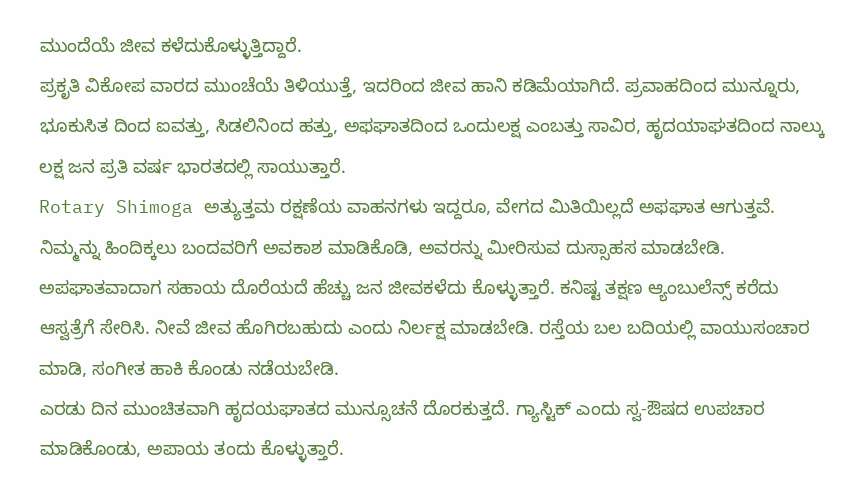ಮುಂದೆಯೆ ಜೀವ ಕಳೆದುಕೊಳ್ಳುತ್ತಿದ್ದಾರೆ.
ಪ್ರಕೃತಿ ವಿಕೋಪ ವಾರದ ಮುಂಚೆಯೆ ತಿಳಿಯುತ್ತೆ, ಇದರಿಂದ ಜೀವ ಹಾನಿ ಕಡಿಮೆಯಾಗಿದೆ. ಪ್ರವಾಹದಿಂದ ಮುನ್ನೂರು, ಭೂಕುಸಿತ ದಿಂದ ಐವತ್ತು, ಸಿಡಲಿನಿಂದ ಹತ್ತು, ಅಫಘಾತದಿಂದ ಒಂದುಲಕ್ಷ ಎಂಬತ್ತು ಸಾವಿರ, ಹೃದಯಾಘತದಿಂದ ನಾಲ್ಕು ಲಕ್ಷ ಜನ ಪ್ರತಿ ವರ್ಷ ಭಾರತದಲ್ಲಿ ಸಾಯುತ್ತಾರೆ.
Rotary Shimoga ಅತ್ಯುತ್ತಮ ರಕ್ಷಣೆಯ ವಾಹನಗಳು ಇದ್ದರೂ, ವೇಗದ ಮಿತಿಯಿಲ್ಲದೆ ಅಫಘಾತ ಆಗುತ್ತವೆ. ನಿಮ್ಮನ್ನು ಹಿಂದಿಕ್ಕಲು ಬಂದವರಿಗೆ ಅವಕಾಶ ಮಾಡಿಕೊಡಿ, ಅವರನ್ನು ಮೀರಿಸುವ ದುಸ್ಸಾಹಸ ಮಾಡಬೇಡಿ. ಅಪಘಾತವಾದಾಗ ಸಹಾಯ ದೊರೆಯದೆ ಹೆಚ್ಚು ಜನ ಜೀವಕಳೆದು ಕೊಳ್ಳುತ್ತಾರೆ. ಕನಿಷ್ಟ ತಕ್ಷಣ ಆ್ಯಂಬುಲೆನ್ಸ್ ಕರೆದು ಆಸ್ವತ್ರೆಗೆ ಸೇರಿಸಿ. ನೀವೆ ಜೀವ ಹೊಗಿರಬಹುದು ಎಂದು ನಿರ್ಲಕ್ಷ ಮಾಡಬೇಡಿ. ರಸ್ತೆಯ ಬಲ ಬದಿಯಲ್ಲಿ ವಾಯುಸಂಚಾರ ಮಾಡಿ, ಸಂಗೀತ ಹಾಕಿ ಕೊಂಡು ನಡೆಯಬೇಡಿ‌.
ಎರಡು ದಿನ ಮುಂಚಿತವಾಗಿ ಹೃದಯಘಾತದ ಮುನ್ಸೂಚನೆ ದೊರಕುತ್ತದೆ. ಗ್ಯಾಸ್ಟಿಕ್ ಎಂದು ಸ್ವ-ಔಷದ ಉಪಚಾರ ಮಾಡಿಕೊಂಡು, ಅಪಾಯ ತಂದು ಕೊಳ್ಳುತ್ತಾರೆ.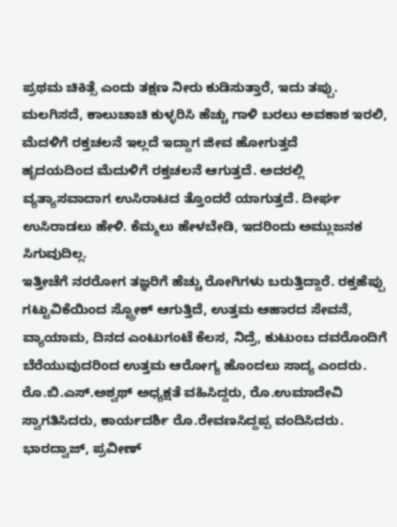ಪ್ರಥಮ ಚಿಕಿತ್ಸೆ ಎಂದು ತಕ್ಷಣ ನೀರು ಕುಡಿಸುತ್ತಾರೆ, ಇದು ತಪ್ಪು. ಮಲಗಿಸದೆ, ಕಾಲುಚಾಚಿ ಕುಳ್ಳರಿಸಿ ಹೆಚ್ಚು ಗಾಳಿ ಬರಲು ಅವಕಾಶ ಇರಲಿ, ಮೆದಳಿಗೆ ರಕ್ತಚಲನೆ ಇಲ್ಲದೆ ಇದ್ದಾಗ ಜೀವ ಹೋಗುತ್ತದೆ
ಹೃದಯದಿಂದ ಮೆದುಳಿಗೆ ರಕ್ತಚಲನೆ ಆಗುತ್ತದೆ. ಅದರಲ್ಲಿ ವ್ಯತ್ಯಾಸವಾದಾಗ ಉಸಿರಾಟದ ತ್ತೊಂದರೆ ಯಾಗುತ್ತದೆ. ದೀರ್ಘ ಉಸಿರಾಡಲು ಹೇಳಿ. ಕೆಮ್ಮಲು ಹೇಳಬೇಡಿ, ಇದರಿಂದು ಅಮ್ಲುಜನಕ ಸಿಗುವುದಿಲ್ಲ.
ಇತ್ತೀಚೆಗೆ ನರರೋಗ ತಜ್ಞರಿಗೆ ಹೆಚ್ಚು ರೋಗಿಗಳು ಬರುತ್ತಿದ್ದಾರೆ. ರಕ್ತಹೆಪ್ಪು ಗಟ್ಟುವಿಕೆಯಿಂದ ಸ್ಟ್ರೋಕ್ ಆಗುತ್ತಿದೆ, ಉತ್ತಮ ಆಹಾರದ ಸೇವನೆ, ವ್ಯಾಯಾಮ, ದಿನದ ಎಂಟುಗಂಟೆ ಕೆಲಸ, ನಿದ್ರೆ, ಕುಟುಂಬ ದವರೊಂದಿಗೆ ಬೆರೆಯುವುದರಿಂದ ಉತ್ತಮ ಆರೋಗ್ಯ ಹೊಂದಲು ಸಾದ್ಯ ಎಂದರು.
ರೊ.ಬಿ.ಎಸ್.ಅಶ್ವಥ್ ಅಧ್ಯಕ್ಷತೆ ವಹಿಸಿದ್ದರು, ರೊ.ಉಮಾದೇವಿ ಸ್ವಾಗತಿಸಿದರು, ಕಾರ್ಯದರ್ಶಿ ರೊ.ರೇವಣಸಿದ್ದಪ್ಪ ವಂದಿಸಿದರು. ಭಾರದ್ವಾಜ್, ಪ್ರವೀಣ್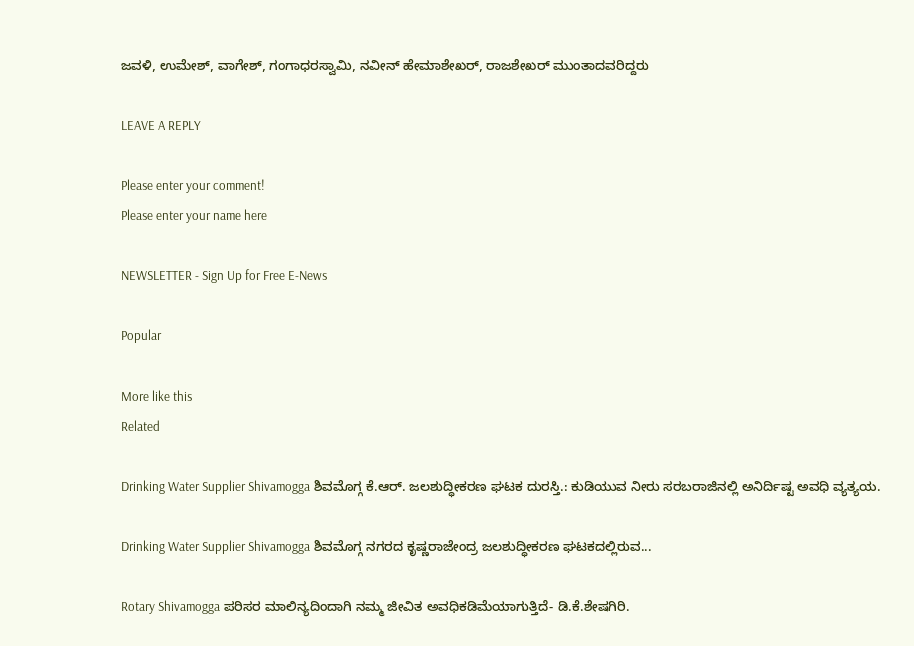ಜವಳಿ, ಉಮೇಶ್, ವಾಗೇಶ್, ಗಂಗಾಧರಸ್ವಾಮಿ, ನವೀನ್ ಹೇಮಾಶೇಖರ್, ರಾಜಶೇಖರ್ ಮುಂತಾದವರಿದ್ದರು

LEAVE A REPLY

Please enter your comment!
Please enter your name here

NEWSLETTER - Sign Up for Free E-News

Popular

More like this
Related

Drinking Water Supplier Shivamogga ಶಿವಮೊಗ್ಗ ಕೆ.ಆರ್. ಜಲಶುದ್ಧೀಕರಣ ಘಟಕ ದುರಸ್ತಿ.: ಕುಡಿಯುವ ನೀರು ಸರಬರಾಜಿನಲ್ಲಿ ಅನಿರ್ದಿಷ್ಟ ಅವಧಿ ವ್ಯತ್ಯಯ.

Drinking Water Supplier Shivamogga ಶಿವಮೊಗ್ಗ ನಗರದ ಕೃಷ್ಣರಾಜೇಂದ್ರ ಜಲಶುದ್ಧೀಕರಣ ಘಟಕದಲ್ಲಿರುವ...

Rotary Shivamogga ಪರಿಸರ ಮಾಲಿನ್ಯದಿಂದಾಗಿ ನಮ್ಮ ಜೀವಿತ ಅವಧಿಕಡಿಮೆಯಾಗುತ್ತಿದೆ- ಡಿ.ಕೆ.ಶೇಷಗಿರಿ.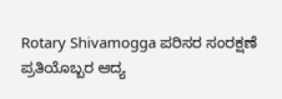Rotary Shivamogga ಪರಿಸರ ಸಂರಕ್ಷಣೆ ಪ್ರತಿಯೊಬ್ಬರ ಆದ್ಯ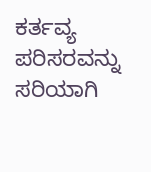ಕರ್ತವ್ಯ ಪರಿಸರವನ್ನು ಸರಿಯಾಗಿ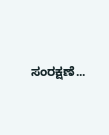ಸಂರಕ್ಷಣೆ...